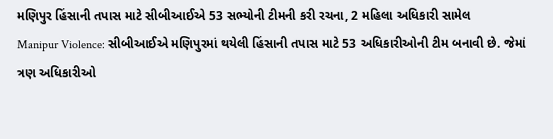મણિપુર હિંસાની તપાસ માટે સીબીઆઈએ 53 સભ્યોની ટીમની કરી રચના, 2 મહિલા અધિકારી સામેલ
Manipur Violence: સીબીઆઈએ મણિપુરમાં થયેલી હિંસાની તપાસ માટે 53 અધિકારીઓની ટીમ બનાવી છે. જેમાં ત્રણ અધિકારીઓ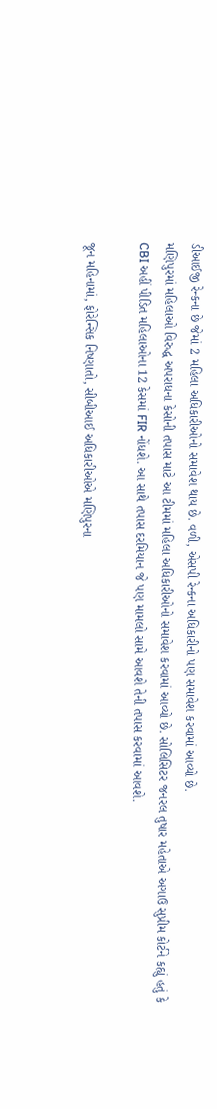ડીઆઈજી રેન્કના છે જેમાં 2 મહિલા અધિકારીઓનો સમાવેશ થાય છે. વળી, એસપી રેન્કના અધિકારીનો પણ સમાવેશ કરવામાં આવ્યો છે.
મણિપુરમાં મહિલાઓ વિરુદ્ધ અપરાધના કેસોની તપાસ માટે આ ટીમમાં મહિલા અધિકારીઓનો સમાવેશ કરવામાં આવ્યો છે. સોલિસિટર જનરલ તુષાર મહેતાએ અગાઉ સુપ્રીમ કોર્ટને કહ્યું હતું કે CBI અહીં પીડિત મહિલાઓના 12 કેસમાં FIR નોંધશે. આ સાથે તપાસ દરમિયાન જે પણ મામલો સામે આવશે તેની તપાસ કરવામાં આવશે.

જૂન મહિનામાં, ફોરેન્સિક નિષ્ણાતો, સીબીઆઈ અધિકારીઓએ મણિપુરના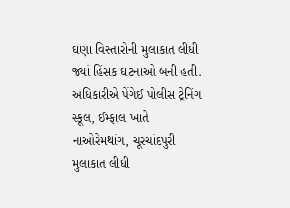ઘણા વિસ્તારોની મુલાકાત લીધી જ્યાં હિંસક ઘટનાઓ બની હતી. અધિકારીએ પેંગેઈ પોલીસ ટ્રેનિંગ સ્કૂલ, ઈમ્ફાલ ખાતે નાઓરેમથાંગ, ચૂરચાંદપુરી મુલાકાત લીધી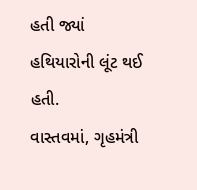હતી જ્યાં હથિયારોની લૂંટ થઈ હતી.
વાસ્તવમાં, ગૃહમંત્રી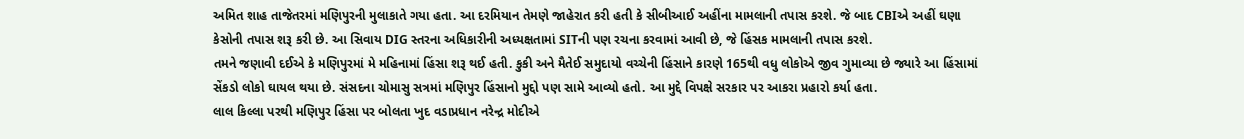અમિત શાહ તાજેતરમાં મણિપુરની મુલાકાતે ગયા હતા. આ દરમિયાન તેમણે જાહેરાત કરી હતી કે સીબીઆઈ અહીંના મામલાની તપાસ કરશે. જે બાદ CBIએ અહીં ઘણા કેસોની તપાસ શરૂ કરી છે. આ સિવાય DIG સ્તરના અધિકારીની અધ્યક્ષતામાં SITની પણ રચના કરવામાં આવી છે, જે હિંસક મામલાની તપાસ કરશે.
તમને જણાવી દઈએ કે મણિપુરમાં મે મહિનામાં હિંસા શરૂ થઈ હતી. કુકી અને મૈતેઈ સમુદાયો વચ્ચેની હિંસાને કારણે 165થી વધુ લોકોએ જીવ ગુમાવ્યા છે જ્યારે આ હિંસામાં સેંકડો લોકો ઘાયલ થયા છે. સંસદના ચોમાસુ સત્રમાં મણિપુર હિંસાનો મુદ્દો પણ સામે આવ્યો હતો. આ મુદ્દે વિપક્ષે સરકાર પર આકરા પ્રહારો કર્યા હતા.
લાલ કિલ્લા પરથી મણિપુર હિંસા પર બોલતા ખુદ વડાપ્રધાન નરેન્દ્ર મોદીએ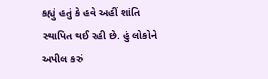કહ્યું હતું કે હવે અહીં શાંતિ સ્થાપિત થઈ રહી છે. હું લોકોને અપીલ કરું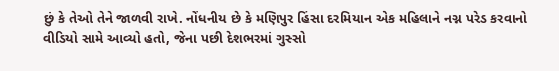છું કે તેઓ તેને જાળવી રાખે. નોંધનીય છે કે મણિપુર હિંસા દરમિયાન એક મહિલાને નગ્ન પરેડ કરવાનો વીડિયો સામે આવ્યો હતો, જેના પછી દેશભરમાં ગુસ્સો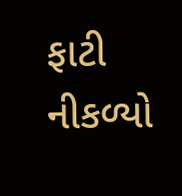ફાટી નીકળ્યો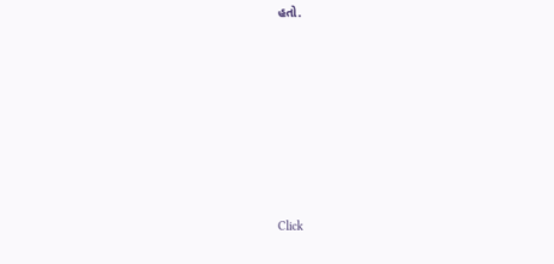હતો.












Click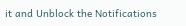it and Unblock the Notifications